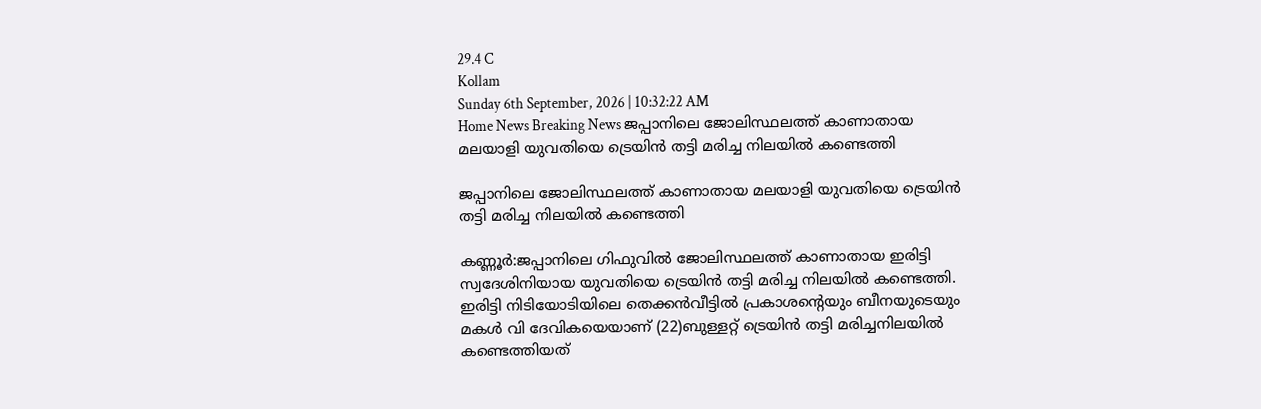29.4 C
Kollam
Sunday 6th September, 2026 | 10:32:22 AM
Home News Breaking News ജപ്പാനിലെ ജോലിസ്ഥലത്ത് കാണാതായ മലയാളി യുവതിയെ ട്രെയിന്‍ തട്ടി മരിച്ച നിലയില്‍ കണ്ടെത്തി

ജപ്പാനിലെ ജോലിസ്ഥലത്ത് കാണാതായ മലയാളി യുവതിയെ ട്രെയിന്‍ തട്ടി മരിച്ച നിലയില്‍ കണ്ടെത്തി

കണ്ണൂര്‍:ജപ്പാനിലെ ഗിഫുവില്‍ ജോലിസ്ഥലത്ത് കാണാതായ ഇരിട്ടി സ്വദേശിനിയായ യുവതിയെ ട്രെയിന്‍ തട്ടി മരിച്ച നിലയില്‍ കണ്ടെത്തി. ഇരിട്ടി നിടിയോടിയിലെ തെക്കന്‍വീട്ടില്‍ പ്രകാശന്റെയും ബീനയുടെയും മകള്‍ വി ദേവികയെയാണ് (22)ബുള്ളറ്റ് ട്രെയിന്‍ തട്ടി മരിച്ചനിലയില്‍ കണ്ടെത്തിയത്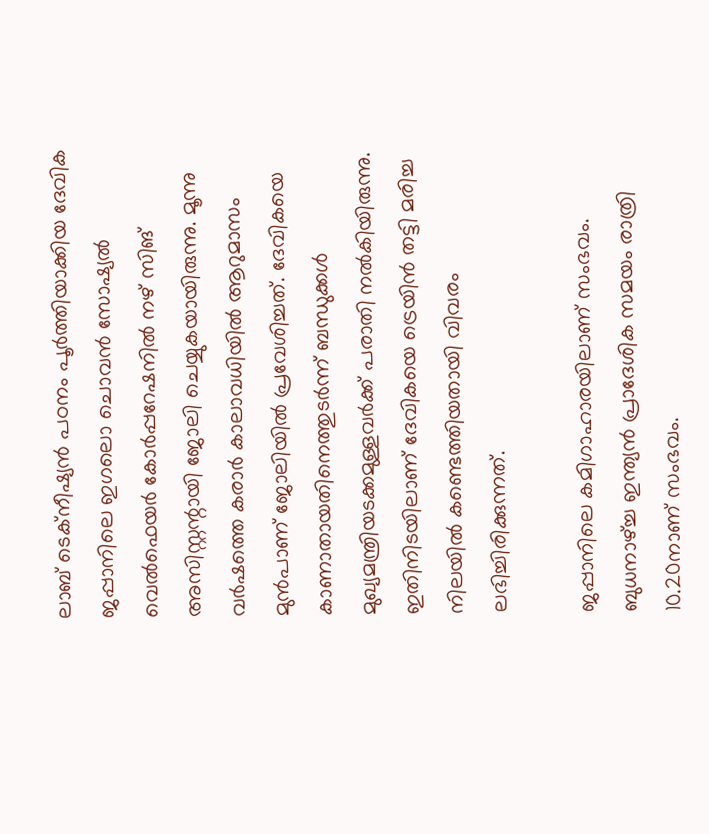ലാബ് ടെക്നീഷ്യന്‍ പഠനം പൂര്‍ത്തിയാക്കിയ ദേവിക ജപ്പാനിലെ ഇഗലൊ ചൊവന്‍ സോഷ്യല്‍ വെല്‍ഫെയര്‍ കോര്‍പ്പറേഷനില്‍ നഴ് സിങ് അസിസ്റ്റന്റായി ജോലി ചെയ്യുകയായിരുന്നു. മൂന്നു വര്‍ഷത്തെ കരാര്‍ കാലാവധിയില്‍ ആറുമാസം മുന്‍പാണ് ജോലിയില്‍ പ്രവേശിച്ചത്. ദേവികയെ കാണാതായതിനെത്തുടര്‍ന്ന് ബന്ധുക്കള്‍ മുഖ്യമന്ത്രിയടക്കമുള്ളവര്‍ക്ക് പരാതി നല്‍കിയിരുന്നു. ഇതിനിടയിലാണ് ദേവികയെ ട്രെയിന്‍ തട്ടി മരിച്ച നിലയില്‍ കണ്ടെത്തിയതായി വിവരം ലഭിച്ചിരിക്കുന്നത്.

ജപ്പാനിലെ കമിഗാഹാരയിലാണ് സംഭവം. ബുധനാഴ്ച്ച ഇന്ത്യന്‍ പ്രാദേശിക സമയം രാത്രി 10.20നാണ് സംഭവം.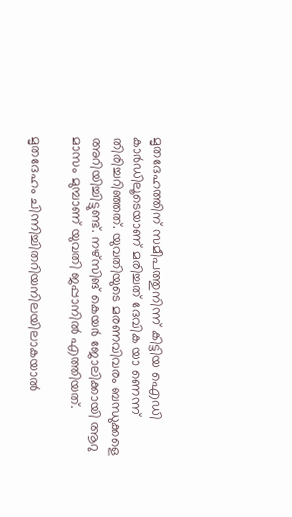മൃതദേഹത്തിന് സമീപത്തുനിന്ന് കിട്ടിയ ഐഡി കാര്‍ഡിലൂടെയാണ് മരിച്ചത് ദേവിക യാ ണെന്ന് തിരിച്ചറിഞ്ഞത്. യുവതിയുടെ മരണവിവരം ബന്ധുക്കളെ അറിയിച്ചിട്ടുണ്ട്. നഴ്സിങ് കെയര്‍ ജോലിക്കായി ആറു മാസം മുമ്പാണ് യുവതി ജപ്പാനില്‍ എത്തിയത്.

മൃതദേഹം ചിന്നിച്ചിതറിയനിലയിലാകയാല്‍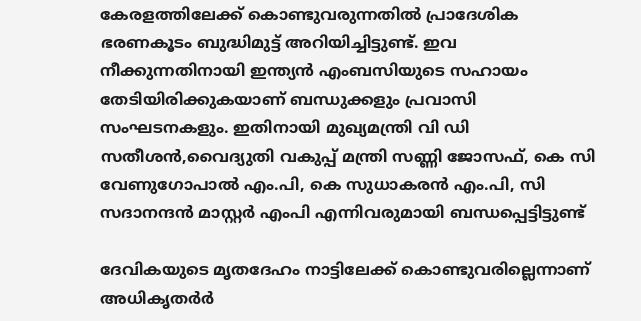കേരളത്തിലേക്ക് കൊണ്ടുവരുന്നതില്‍ പ്രാദേശിക ഭരണകൂടം ബുദ്ധിമുട്ട് അറിയിച്ചിട്ടുണ്ട്. ഇവ നീക്കുന്നതിനായി ഇന്ത്യന്‍ എംബസിയുടെ സഹായം തേടിയിരിക്കുകയാണ് ബന്ധുക്കളും പ്രവാസി സംഘടനകളും. ഇതിനായി മുഖ്യമന്ത്രി വി ഡി സതീശന്‍,വൈദ്യുതി വകുപ്പ് മന്ത്രി സണ്ണി ജോസഫ്, കെ സി വേണുഗോപാല്‍ എം.പി, കെ സുധാകരന്‍ എം.പി, സി സദാനന്ദന്‍ മാസ്റ്റര്‍ എംപി എന്നിവരുമായി ബന്ധപ്പെട്ടിട്ടുണ്ട്

ദേവികയുടെ മൃതദേഹം നാട്ടിലേക്ക് കൊണ്ടുവരില്ലെന്നാണ് അധികൃതര്‍ർ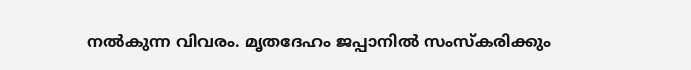നല്‍കുന്ന വിവരം. മൃതദേഹം ജപ്പാനിൽ സംസ്കരിക്കും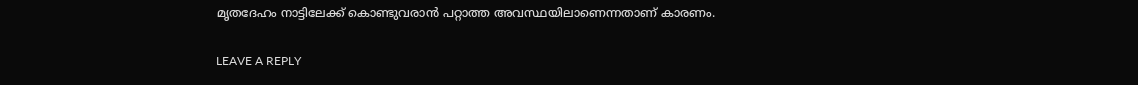മൃതദേഹം നാട്ടിലേക്ക് കൊണ്ടുവരാൻ പറ്റാത്ത അവസ്ഥയിലാണെന്നതാണ് കാരണം.

LEAVE A REPLY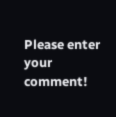Please enter your comment!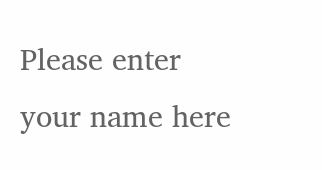Please enter your name here